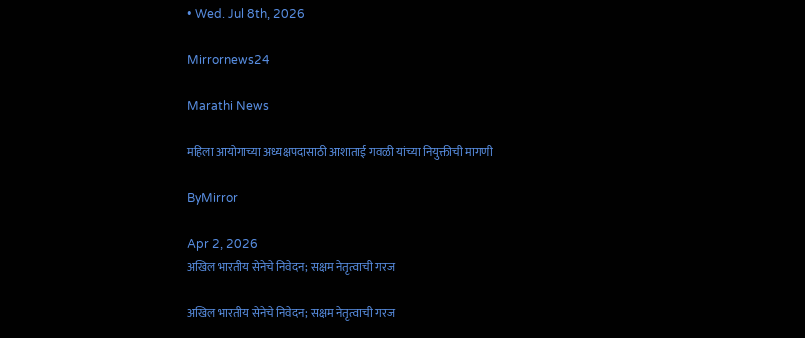• Wed. Jul 8th, 2026

Mirrornews24

Marathi News

महिला आयोगाच्या अध्यक्षपदासाठी आशाताई गवळी यांच्या नियुक्तीची मागणी

ByMirror

Apr 2, 2026
अखिल भारतीय सेनेचे निवेदन; सक्षम नेतृत्वाची गरज

अखिल भारतीय सेनेचे निवेदन; सक्षम नेतृत्वाची गरज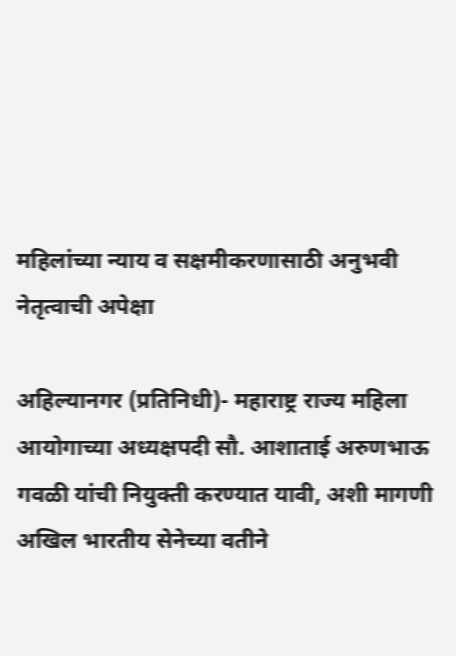महिलांच्या न्याय व सक्षमीकरणासाठी अनुभवी नेतृत्वाची अपेक्षा

अहिल्यानगर (प्रतिनिधी)- महाराष्ट्र राज्य महिला आयोगाच्या अध्यक्षपदी सौ. आशाताई अरुणभाऊ गवळी यांची नियुक्ती करण्यात यावी, अशी मागणी अखिल भारतीय सेनेच्या वतीने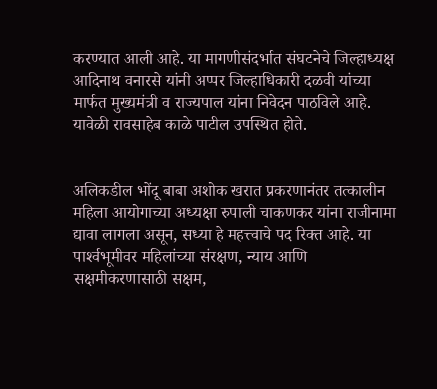करण्यात आली आहे. या मागणीसंदर्भात संघटनेचे जिल्हाध्यक्ष आदिनाथ वनारसे यांनी अप्पर जिल्हाधिकारी दळवी यांच्या मार्फत मुख्यमंत्री व राज्यपाल यांना निवेदन पाठविले आहे. यावेळी रावसाहेब काळे पाटील उपस्थित होते.


अलिकडील भोंदू बाबा अशोक खरात प्रकरणानंतर तत्कालीन महिला आयोगाच्या अध्यक्षा रुपाली चाकणकर यांना राजीनामा द्यावा लागला असून, सध्या हे महत्त्वाचे पद रिक्त आहे. या पार्श्‍वभूमीवर महिलांच्या संरक्षण, न्याय आणि सक्षमीकरणासाठी सक्षम,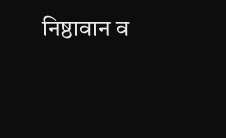निष्ठावान व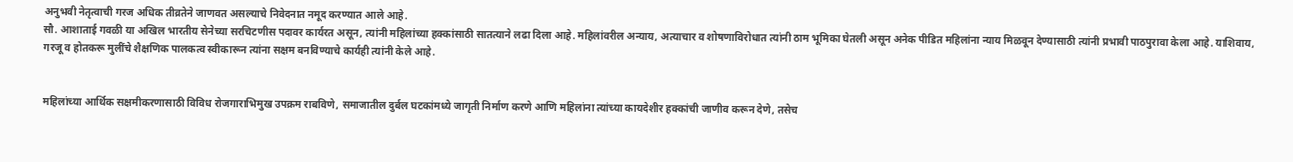अनुभवी नेतृत्वाची गरज अधिक तीव्रतेने जाणवत असल्याचे निवेदनात नमूद करण्यात आले आहे.
सौ. आशाताई गवळी या अखिल भारतीय सेनेच्या सरचिटणीस पदावर कार्यरत असून, त्यांनी महिलांच्या हक्कांसाठी सातत्याने लढा दिला आहे. महिलांवरील अन्याय, अत्याचार व शोषणाविरोधात त्यांनी ठाम भूमिका घेतली असून अनेक पीडित महिलांना न्याय मिळवून देण्यासाठी त्यांनी प्रभावी पाठपुरावा केला आहे. याशिवाय, गरजू व होतकरू मुलींचे शैक्षणिक पालकत्व स्वीकारून त्यांना सक्षम बनविण्याचे कार्यही त्यांनी केले आहे.


महिलांच्या आर्थिक सक्षमीकरणासाठी विविध रोजगाराभिमुख उपक्रम राबविणे, समाजातील दुर्बल घटकांमध्ये जागृती निर्माण करणे आणि महिलांना त्यांच्या कायदेशीर हक्कांची जाणीव करून देणे, तसेच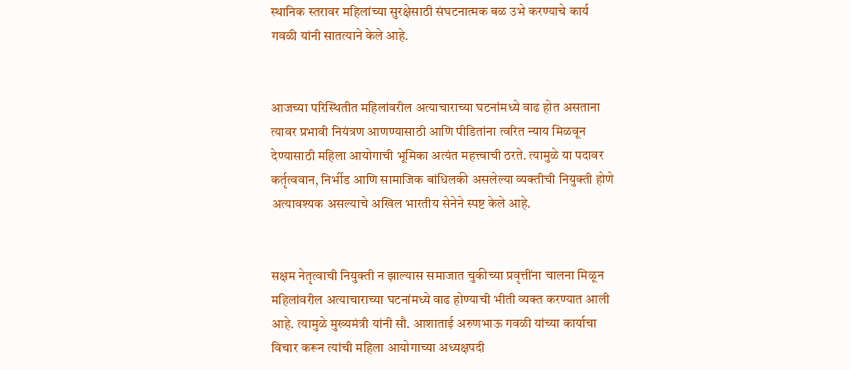स्थानिक स्तरावर महिलांच्या सुरक्षेसाठी संघटनात्मक बळ उभे करण्याचे कार्य गवळी यांनी सातत्याने केले आहे.


आजच्या परिस्थितीत महिलांवरील अत्याचाराच्या घटनांमध्ये वाढ होत असताना त्यावर प्रभावी नियंत्रण आणण्यासाठी आणि पीडितांना त्वरित न्याय मिळवून देण्यासाठी महिला आयोगाची भूमिका अत्यंत महत्त्वाची ठरते. त्यामुळे या पदावर कर्तृत्ववान, निर्भीड आणि सामाजिक बांधिलकी असलेल्या व्यक्तीची नियुक्ती होणे अत्यावश्‍यक असल्याचे अखिल भारतीय सेनेने स्पष्ट केले आहे.


सक्षम नेतृत्वाची नियुक्ती न झाल्यास समाजात चुकीच्या प्रवृत्तींना चालना मिळून महिलांवरील अत्याचाराच्या घटनांमध्ये वाढ होण्याची भीती व्यक्त करण्यात आली आहे. त्यामुळे मुख्यमंत्री यांनी सौ. आशाताई अरुणभाऊ गवळी यांच्या कार्याचा विचार करून त्यांची महिला आयोगाच्या अध्यक्षपदी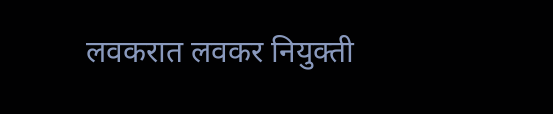लवकरात लवकर नियुक्ती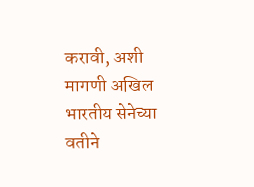करावी, अशी मागणी अखिल भारतीय सेनेच्या वतीने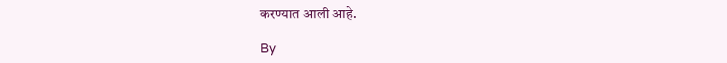करण्यात आली आहे.

By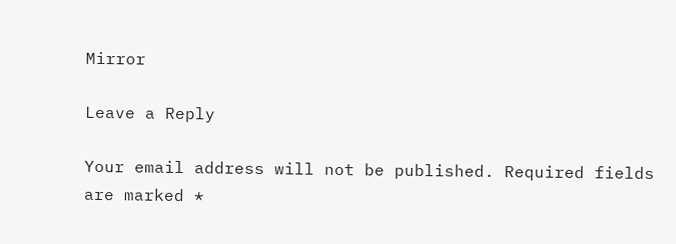Mirror

Leave a Reply

Your email address will not be published. Required fields are marked *